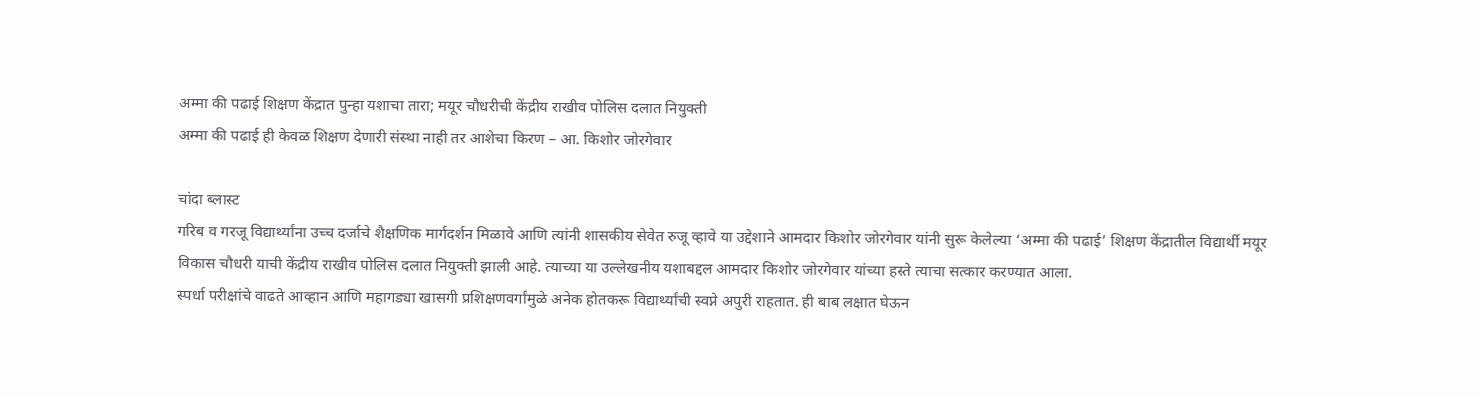अम्मा की पढाई शिक्षण केंद्रात पुन्हा यशाचा तारा; मयूर चौधरीची केंद्रीय राखीव पोलिस दलात नियुक्ती
अम्मा की पढाई ही केवळ शिक्षण देणारी संस्था नाही तर आशेचा किरण – आ. किशोर जोरगेवार

चांदा ब्लास्ट
गरिब व गरजू विद्यार्थ्यांना उच्च दर्जाचे शैक्षणिक मार्गदर्शन मिळावे आणि त्यांनी शासकीय सेवेत रुजू व्हावे या उद्देशाने आमदार किशोर जोरगेवार यांनी सुरू केलेल्या ‘अम्मा की पढाई’ शिक्षण केंद्रातील विद्यार्थी मयूर विकास चौधरी याची केंद्रीय राखीव पोलिस दलात नियुक्ती झाली आहे. त्याच्या या उल्लेखनीय यशाबद्दल आमदार किशोर जोरगेवार यांच्या हस्ते त्याचा सत्कार करण्यात आला.
स्पर्धा परीक्षांचे वाढते आव्हान आणि महागड्या खासगी प्रशिक्षणवर्गांमुळे अनेक होतकरू विद्यार्थ्यांची स्वप्ने अपुरी राहतात. ही बाब लक्षात घेऊन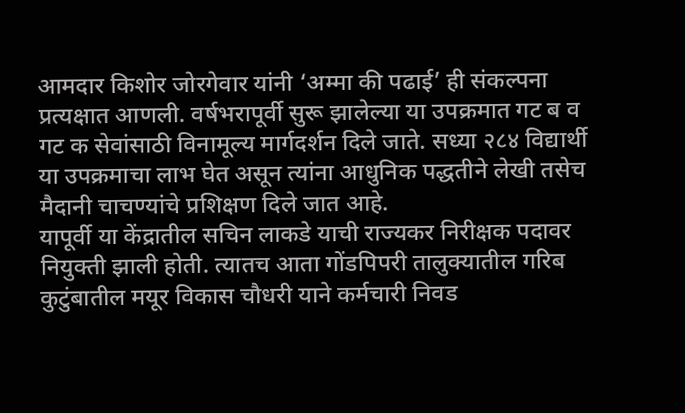आमदार किशोर जोरगेवार यांनी ‘अम्मा की पढाई’ ही संकल्पना प्रत्यक्षात आणली. वर्षभरापूर्वी सुरू झालेल्या या उपक्रमात गट ब व गट क सेवांसाठी विनामूल्य मार्गदर्शन दिले जाते. सध्या २८४ विद्यार्थी या उपक्रमाचा लाभ घेत असून त्यांना आधुनिक पद्धतीने लेखी तसेच मैदानी चाचण्यांचे प्रशिक्षण दिले जात आहे.
यापूर्वी या केंद्रातील सचिन लाकडे याची राज्यकर निरीक्षक पदावर नियुक्ती झाली होती. त्यातच आता गोंडपिपरी तालुक्यातील गरिब कुटुंबातील मयूर विकास चौधरी याने कर्मचारी निवड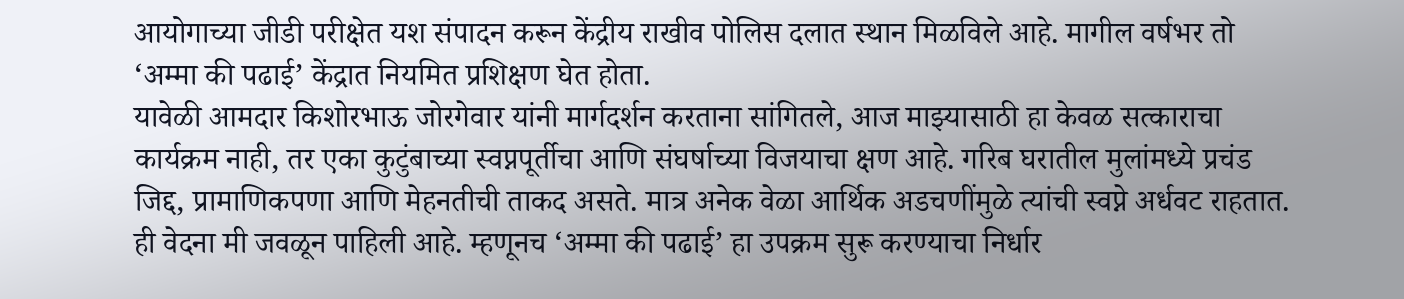आयोगाच्या जीडी परीक्षेत यश संपादन करून केंद्रीय राखीव पोलिस दलात स्थान मिळविले आहे. मागील वर्षभर तो ‘अम्मा की पढाई’ केंद्रात नियमित प्रशिक्षण घेत होता.
यावेळी आमदार किशोरभाऊ जोरगेवार यांनी मार्गदर्शन करताना सांगितले, आज माझ्यासाठी हा केवळ सत्काराचा कार्यक्रम नाही, तर एका कुटुंबाच्या स्वप्नपूर्तीचा आणि संघर्षाच्या विजयाचा क्षण आहे. गरिब घरातील मुलांमध्ये प्रचंड जिद्द, प्रामाणिकपणा आणि मेहनतीची ताकद असते. मात्र अनेक वेळा आर्थिक अडचणींमुळे त्यांची स्वप्ने अर्धवट राहतात. ही वेदना मी जवळून पाहिली आहे. म्हणूनच ‘अम्मा की पढाई’ हा उपक्रम सुरू करण्याचा निर्धार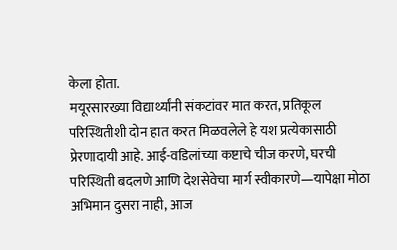केला होता.
मयूरसारख्या विद्यार्थ्यांनी संकटांवर मात करत, प्रतिकूल परिस्थितीशी दोन हात करत मिळवलेले हे यश प्रत्येकासाठी प्रेरणादायी आहे. आई-वडिलांच्या कष्टाचे चीज करणे, घरची परिस्थिती बदलणे आणि देशसेवेचा मार्ग स्वीकारणे—यापेक्षा मोठा अभिमान दुसरा नाही, आज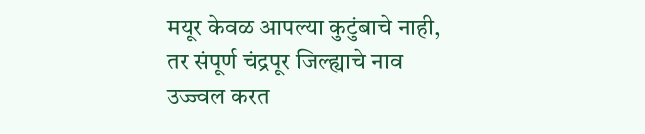मयूर केवळ आपल्या कुटुंबाचे नाही, तर संपूर्ण चंद्रपूर जिल्ह्याचे नाव उज्ज्वल करत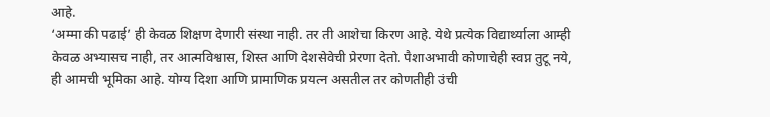आहे.
‘अम्मा की पढाई’ ही केवळ शिक्षण देणारी संस्था नाही. तर ती आशेचा किरण आहे. येथे प्रत्येक विद्यार्थ्याला आम्ही केवळ अभ्यासच नाही, तर आत्मविश्वास, शिस्त आणि देशसेवेची प्रेरणा देतो. पैशाअभावी कोणाचेही स्वप्न तुटू नये, ही आमची भूमिका आहे. योग्य दिशा आणि प्रामाणिक प्रयत्न असतील तर कोणतीही उंची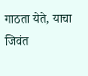गाठता येते, याचा जिवंत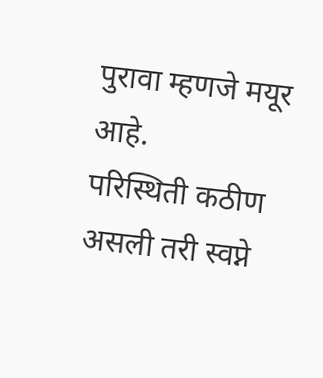पुरावा म्हणजे मयूर आहे.
परिस्थिती कठीण असली तरी स्वप्ने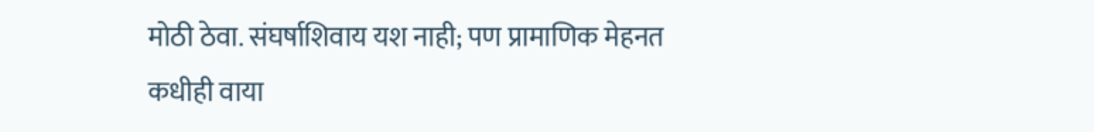मोठी ठेवा. संघर्षाशिवाय यश नाही; पण प्रामाणिक मेहनत कधीही वाया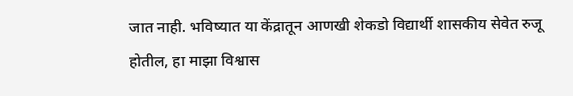जात नाही. भविष्यात या केंद्रातून आणखी शेकडो विद्यार्थी शासकीय सेवेत रुजू होतील, हा माझा विश्वास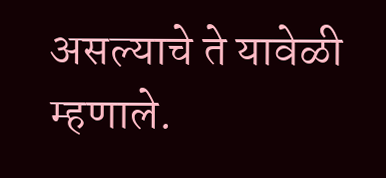असल्याचे ते यावेळी म्हणाले.